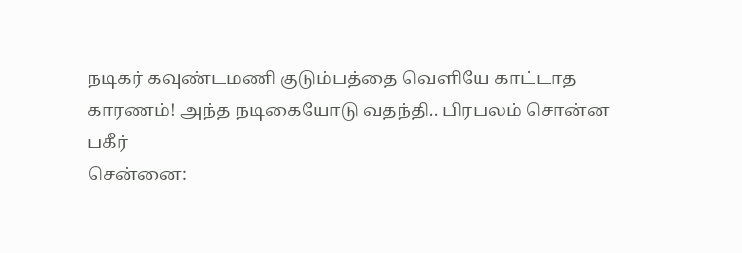நடிகர் கவுண்டமணி குடும்பத்தை வெளியே காட்டாத காரணம்! அந்த நடிகையோடு வதந்தி.. பிரபலம் சொன்ன பகீர்
சென்னை: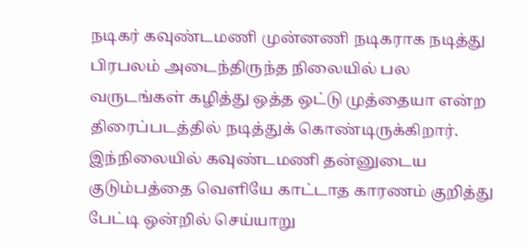நடிகர் கவுண்டமணி முன்னணி நடிகராக நடித்து பிரபலம் அடைந்திருந்த நிலையில் பல வருடங்கள் கழித்து ஒத்த ஒட்டு முத்தையா என்ற திரைப்படத்தில் நடித்துக் கொண்டிருக்கிறார். இந்நிலையில் கவுண்டமணி தன்னுடைய குடும்பத்தை வெளியே காட்டாத காரணம் குறித்து பேட்டி ஒன்றில் செய்யாறு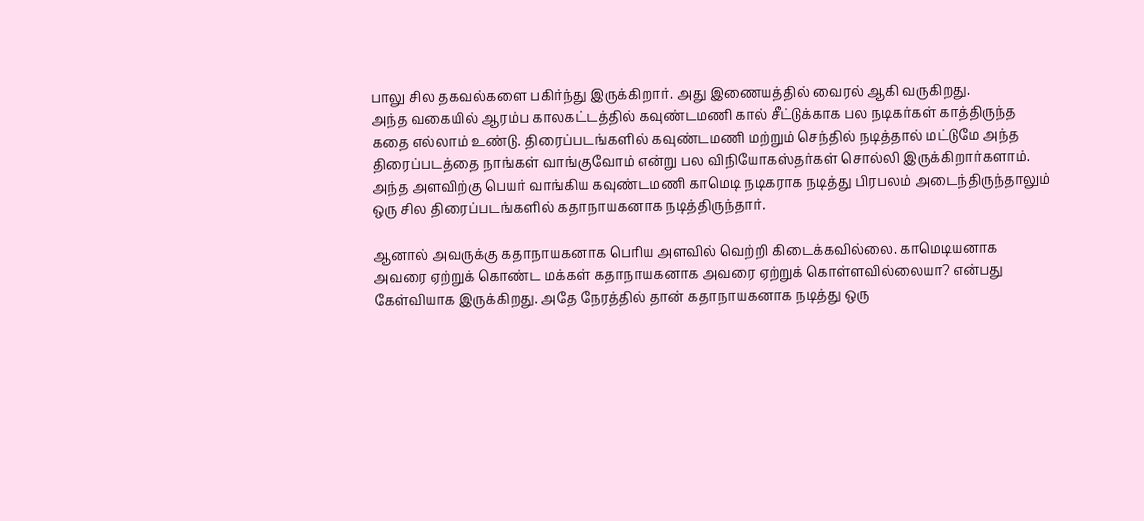பாலு சில தகவல்களை பகிர்ந்து இருக்கிறார். அது இணையத்தில் வைரல் ஆகி வருகிறது.
அந்த வகையில் ஆரம்ப காலகட்டத்தில் கவுண்டமணி கால் சீட்டுக்காக பல நடிகர்கள் காத்திருந்த கதை எல்லாம் உண்டு. திரைப்படங்களில் கவுண்டமணி மற்றும் செந்தில் நடித்தால் மட்டுமே அந்த திரைப்படத்தை நாங்கள் வாங்குவோம் என்று பல விநியோகஸ்தர்கள் சொல்லி இருக்கிறார்களாம். அந்த அளவிற்கு பெயர் வாங்கிய கவுண்டமணி காமெடி நடிகராக நடித்து பிரபலம் அடைந்திருந்தாலும் ஒரு சில திரைப்படங்களில் கதாநாயகனாக நடித்திருந்தார்.

ஆனால் அவருக்கு கதாநாயகனாக பெரிய அளவில் வெற்றி கிடைக்கவில்லை. காமெடியனாக அவரை ஏற்றுக் கொண்ட மக்கள் கதாநாயகனாக அவரை ஏற்றுக் கொள்ளவில்லையா? என்பது கேள்வியாக இருக்கிறது. அதே நேரத்தில் தான் கதாநாயகனாக நடித்து ஒரு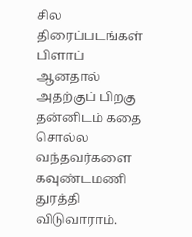சில திரைப்படங்கள் பிளாப் ஆனதால் அதற்குப் பிறகு தன்னிடம் கதை சொல்ல வந்தவர்களை கவுண்டமணி துரத்தி விடுவாராம்.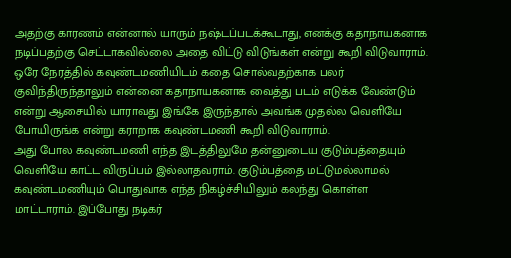அதற்கு காரணம் என்னால் யாரும் நஷ்டப்படக்கூடாது, எனக்கு கதாநாயகனாக நடிப்பதற்கு செட்டாகவில்லை அதை விட்டு விடுங்கள் என்று கூறி விடுவாராம். ஒரே நேரத்தில் கவுண்டமணியிடம் கதை சொல்வதற்காக பலர் குவிந்திருந்தாலும் என்னை கதாநாயகனாக வைத்து படம் எடுக்க வேண்டும் என்று ஆசையில் யாராவது இங்கே இருந்தால் அவங்க முதல்ல வெளியே போயிருங்க என்று கராறாக கவுண்டமணி கூறி விடுவாராம்.
அது போல கவுண்டமணி எந்த இடத்திலுமே தன்னுடைய குடும்பத்தையும் வெளியே காட்ட விருப்பம் இல்லாதவராம். குடும்பத்தை மட்டுமல்லாமல் கவுண்டமணியும் பொதுவாக எந்த நிகழ்ச்சியிலும் கலந்து கொள்ள மாட்டாராம். இப்போது நடிகர்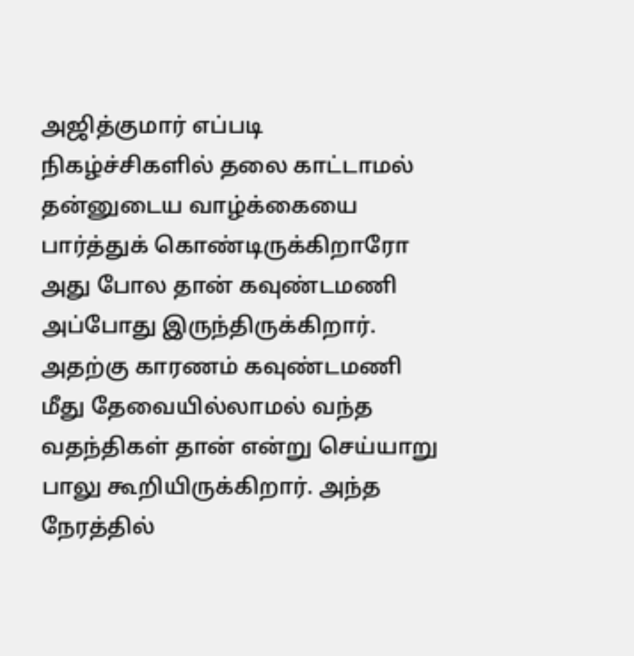அஜித்குமார் எப்படி நிகழ்ச்சிகளில் தலை காட்டாமல் தன்னுடைய வாழ்க்கையை பார்த்துக் கொண்டிருக்கிறாரோ அது போல தான் கவுண்டமணி அப்போது இருந்திருக்கிறார்.
அதற்கு காரணம் கவுண்டமணி மீது தேவையில்லாமல் வந்த வதந்திகள் தான் என்று செய்யாறு பாலு கூறியிருக்கிறார். அந்த நேரத்தில்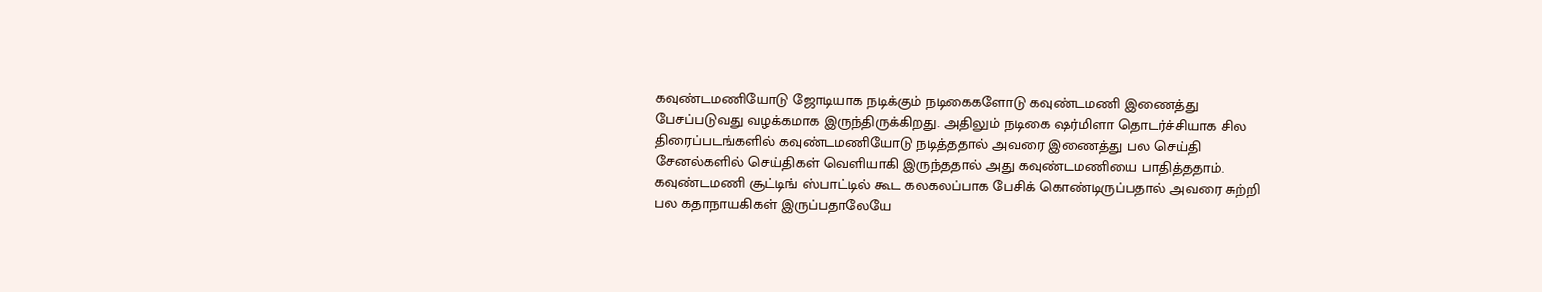கவுண்டமணியோடு ஜோடியாக நடிக்கும் நடிகைகளோடு கவுண்டமணி இணைத்து பேசப்படுவது வழக்கமாக இருந்திருக்கிறது. அதிலும் நடிகை ஷர்மிளா தொடர்ச்சியாக சில திரைப்படங்களில் கவுண்டமணியோடு நடித்ததால் அவரை இணைத்து பல செய்தி சேனல்களில் செய்திகள் வெளியாகி இருந்ததால் அது கவுண்டமணியை பாதித்ததாம்.
கவுண்டமணி சூட்டிங் ஸ்பாட்டில் கூட கலகலப்பாக பேசிக் கொண்டிருப்பதால் அவரை சுற்றி பல கதாநாயகிகள் இருப்பதாலேயே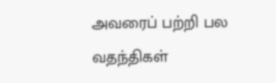அவரைப் பற்றி பல வதந்திகள்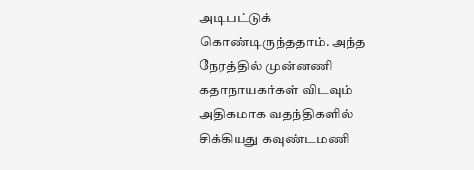அடிபட்டுக் கொண்டிருந்ததாம். அந்த நேரத்தில் முன்னணி கதாநாயகர்கள் விடவும் அதிகமாக வதந்திகளில் சிக்கியது கவுண்டமணி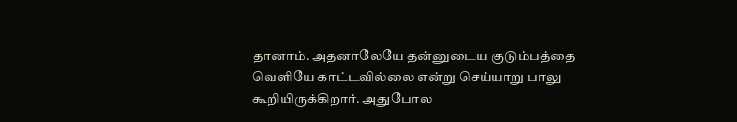தானாம். அதனாலேயே தன்னுடைய குடும்பத்தை வெளியே காட்டவில்லை என்று செய்யாறு பாலு கூறியிருக்கிறார். அதுபோல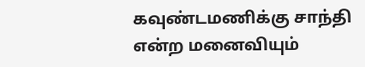கவுண்டமணிக்கு சாந்தி என்ற மனைவியும்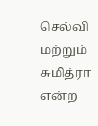செல்வி மற்றும் சுமித்ரா என்ற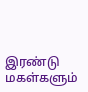இரண்டு மகள்களும்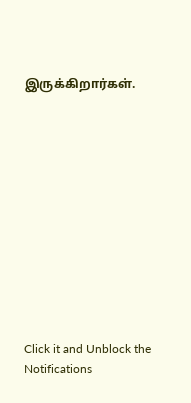இருக்கிறார்கள்.












Click it and Unblock the Notifications